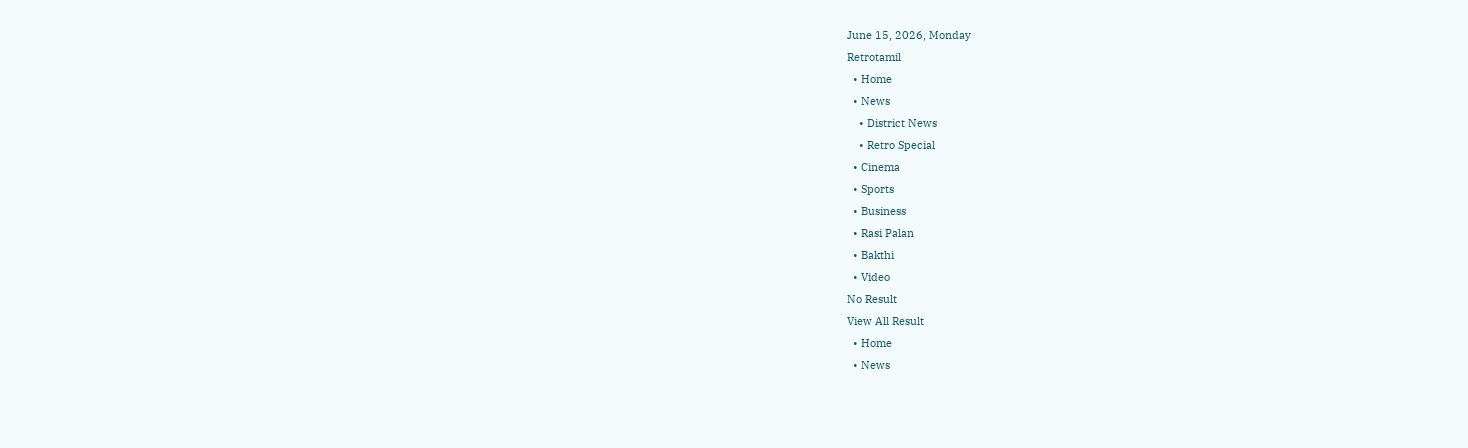June 15, 2026, Monday
Retrotamil
  • Home
  • News
    • District News
    • Retro Special
  • Cinema
  • Sports
  • Business
  • Rasi Palan
  • Bakthi
  • Video
No Result
View All Result
  • Home
  • News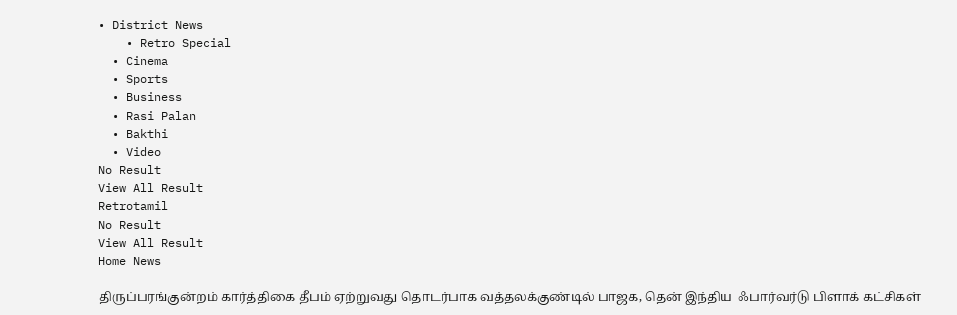• District News
    • Retro Special
  • Cinema
  • Sports
  • Business
  • Rasi Palan
  • Bakthi
  • Video
No Result
View All Result
Retrotamil
No Result
View All Result
Home News

திருப்பரங்குன்றம் கார்த்திகை தீபம் ஏற்றுவது தொடர்பாக வத்தலக்குண்டில் பாஜக, தென் இந்திய  ஃபார்வர்டு பிளாக் கட்சிகள்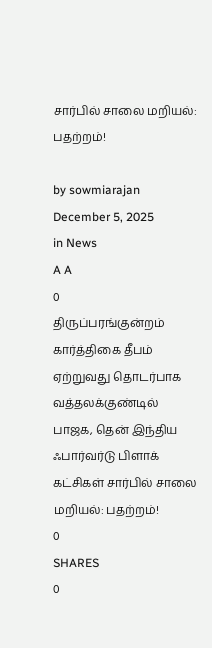சார்பில் சாலை மறியல்: பதற்றம்!

by sowmiarajan
December 5, 2025
in News
A A
0
திருப்பரங்குன்றம் கார்த்திகை தீபம் ஏற்றுவது தொடர்பாக வத்தலக்குண்டில் பாஜக, தென் இந்திய  ஃபார்வர்டு பிளாக் கட்சிகள் சார்பில் சாலை மறியல்: பதற்றம்!
0
SHARES
0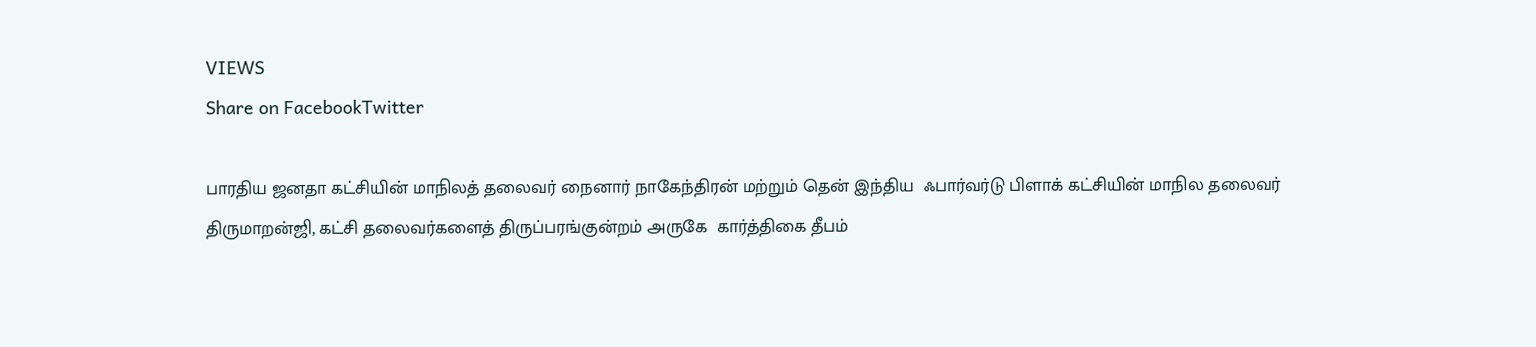VIEWS
Share on FacebookTwitter

பாரதிய ஜனதா கட்சியின் மாநிலத் தலைவர் நைனார் நாகேந்திரன் மற்றும் தென் இந்திய  ஃபார்வர்டு பிளாக் கட்சியின் மாநில தலைவர் திருமாறன்ஜி, கட்சி தலைவர்களைத் திருப்பரங்குன்றம் அருகே  கார்த்திகை தீபம்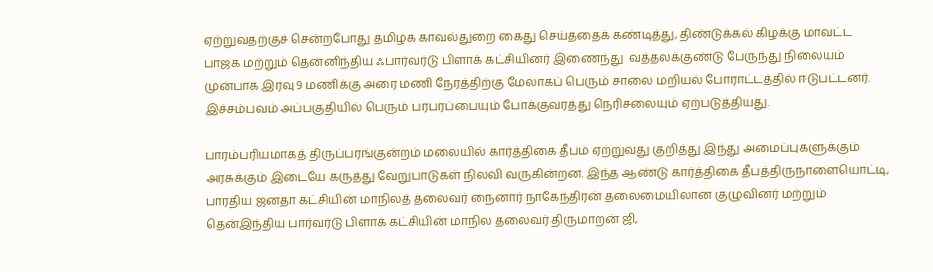ஏற்றுவதற்குச் சென்றபோது தமிழக காவல்துறை கைது செய்ததைக் கண்டித்து, திண்டுக்கல் கிழக்கு மாவட்ட பாஜக மற்றும் தென்னிந்திய ஃபார்வர்டு பிளாக் கட்சியினர் இணைந்து  வத்தலக்குண்டு பேருந்து நிலையம் முன்பாக இரவு 9 மணிக்கு அரை மணி நேரத்திற்கு மேலாகப் பெரும் சாலை மறியல் போராட்டத்தில் ஈடுபட்டனர். இச்சம்பவம் அப்பகுதியில் பெரும் பரபரப்பையும் போக்குவரத்து நெரிசலையும் ஏற்படுத்தியது.

பாரம்பரியமாகத் திருப்பரங்குன்றம் மலையில் கார்த்திகை தீபம் ஏற்றுவது குறித்து இந்து அமைப்புகளுக்கும் அரசுக்கும் இடையே கருத்து வேறுபாடுகள் நிலவி வருகின்றன. இந்த ஆண்டு கார்த்திகை தீபத்திருநாளையொட்டி, பாரதிய ஜனதா கட்சியின் மாநிலத் தலைவர் நைனார் நாகேந்திரன் தலைமையிலான குழுவினர் மற்றும் தென்இந்திய பார்வர்டு பிளாக் கட்சியின் மாநில தலைவர் திருமாறன் ஜி,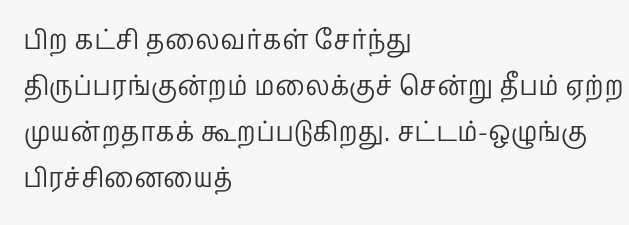பிற கட்சி தலைவர்கள் சேர்ந்து திருப்பரங்குன்றம் மலைக்குச் சென்று தீபம் ஏற்ற முயன்றதாகக் கூறப்படுகிறது. சட்டம்-ஒழுங்கு பிரச்சினையைத்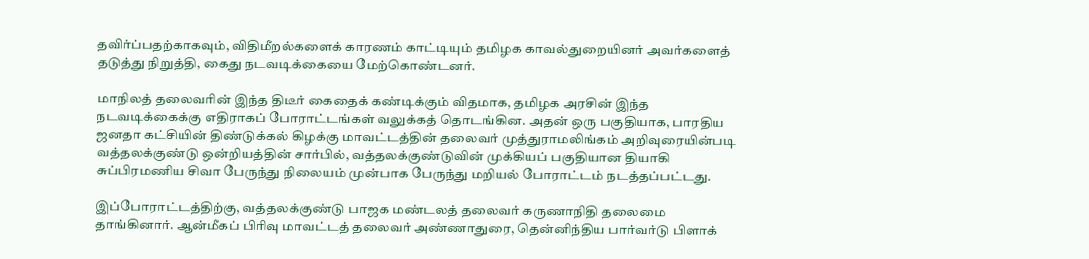தவிர்ப்பதற்காகவும், விதிமீறல்களைக் காரணம் காட்டியும் தமிழக காவல்துறையினர் அவர்களைத் தடுத்து நிறுத்தி, கைது நடவடிக்கையை மேற்கொண்டனர்.

மாநிலத் தலைவரின் இந்த திடீர் கைதைக் கண்டிக்கும் விதமாக, தமிழக அரசின் இந்த நடவடிக்கைக்கு எதிராகப் போராட்டங்கள் வலுக்கத் தொடங்கின. அதன் ஒரு பகுதியாக, பாரதிய ஜனதா கட்சியின் திண்டுக்கல் கிழக்கு மாவட்டத்தின் தலைவர் முத்துராமலிங்கம் அறிவுரையின்படி வத்தலக்குண்டு ஒன்றியத்தின் சார்பில், வத்தலக்குண்டுவின் முக்கியப் பகுதியான தியாகி சுப்பிரமணிய சிவா பேருந்து நிலையம் முன்பாக பேருந்து மறியல் போராட்டம் நடத்தப்பட்டது.

இப்போராட்டத்திற்கு, வத்தலக்குண்டு பாஜக மண்டலத் தலைவர் கருணாநிதி தலைமை தாங்கினார். ஆன்மீகப் பிரிவு மாவட்டத் தலைவர் அண்ணாதுரை, தென்னிந்திய பார்வர்டு பிளாக்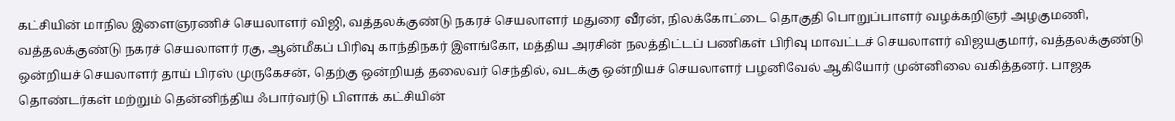கட்சியின் மாநில இளைஞரணிச் செயலாளர் விஜி, வத்தலக்குண்டு நகரச் செயலாளர் மதுரை வீரன், நிலக்கோட்டை தொகுதி பொறுப்பாளர் வழக்கறிஞர் அழகுமணி, வத்தலக்குண்டு நகரச் செயலாளர் ரகு, ஆன்மீகப் பிரிவு காந்திநகர் இளங்கோ, மத்திய அரசின் நலத்திட்டப் பணிகள் பிரிவு மாவட்டச் செயலாளர் விஜயகுமார், வத்தலக்குண்டு ஒன்றியச் செயலாளர் தாய் பிரஸ் முருகேசன், தெற்கு ஒன்றியத் தலைவர் செந்தில், வடக்கு ஒன்றியச் செயலாளர் பழனிவேல் ஆகியோர் முன்னிலை வகித்தனர். பாஜக தொண்டர்கள் மற்றும் தென்னிந்திய ஃபார்வர்டு பிளாக் கட்சியின்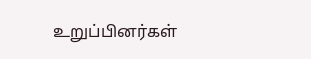உறுப்பினர்கள்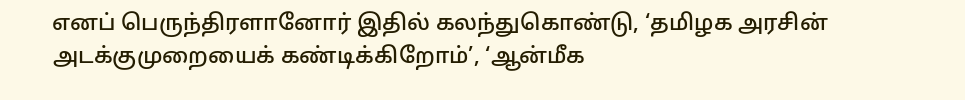எனப் பெருந்திரளானோர் இதில் கலந்துகொண்டு, ‘தமிழக அரசின் அடக்குமுறையைக் கண்டிக்கிறோம்’, ‘ஆன்மீக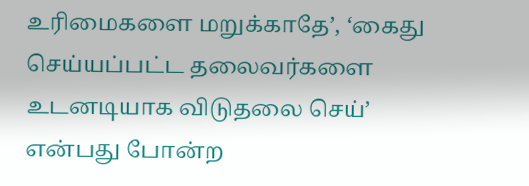உரிமைகளை மறுக்காதே’, ‘கைது செய்யப்பட்ட தலைவர்களை உடனடியாக விடுதலை செய்’ என்பது போன்ற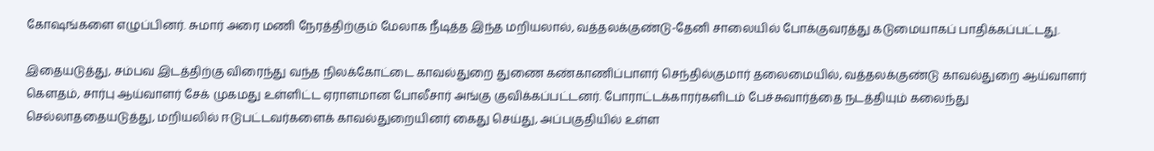கோஷங்களை எழுப்பினர். சுமார் அரை மணி நேரத்திற்கும் மேலாக நீடித்த இந்த மறியலால், வத்தலக்குண்டு-தேனி சாலையில் போக்குவரத்து கடுமையாகப் பாதிக்கப்பட்டது.

இதையடுத்து, சம்பவ இடத்திற்கு விரைந்து வந்த நிலக்கோட்டை காவல்துறை துணை கண்காணிப்பாளர் செந்தில்குமார் தலைமையில், வத்தலக்குண்டு காவல்துறை ஆய்வாளர் கௌதம், சார்பு ஆய்வாளர் சேக் முகமது உள்ளிட்ட ஏராளமான போலீசார் அங்கு குவிக்கப்பட்டனர். போராட்டக்காரர்களிடம் பேச்சுவார்த்தை நடத்தியும் கலைந்து செல்லாததையடுத்து, மறியலில் ஈடுபட்டவர்களைக் காவல்துறையினர் கைது செய்து, அப்பகுதியில் உள்ள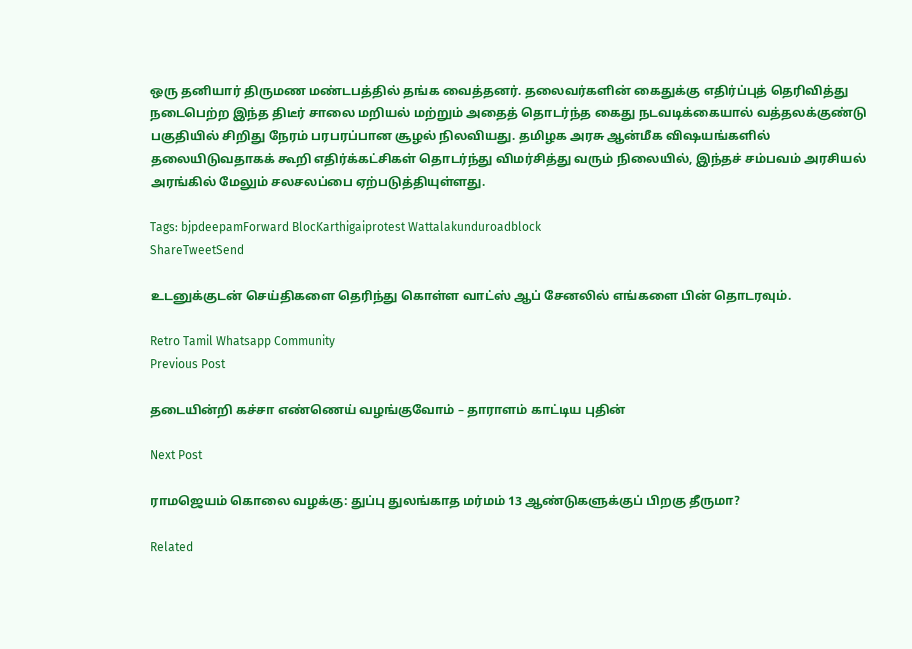ஒரு தனியார் திருமண மண்டபத்தில் தங்க வைத்தனர். தலைவர்களின் கைதுக்கு எதிர்ப்புத் தெரிவித்து நடைபெற்ற இந்த திடீர் சாலை மறியல் மற்றும் அதைத் தொடர்ந்த கைது நடவடிக்கையால் வத்தலக்குண்டு பகுதியில் சிறிது நேரம் பரபரப்பான சூழல் நிலவியது. தமிழக அரசு ஆன்மீக விஷயங்களில் தலையிடுவதாகக் கூறி எதிர்க்கட்சிகள் தொடர்ந்து விமர்சித்து வரும் நிலையில், இந்தச் சம்பவம் அரசியல் அரங்கில் மேலும் சலசலப்பை ஏற்படுத்தியுள்ளது.

Tags: bjpdeepamForward BlocKarthigaiprotest Wattalakunduroadblock
ShareTweetSend

உடனுக்குடன் செய்திகளை தெரிந்து கொள்ள வாட்ஸ் ஆப் சேனலில் எங்களை பின் தொடரவும்.

Retro Tamil Whatsapp Community
Previous Post

தடையின்றி கச்சா எண்ணெய் வழங்குவோம் – தாராளம் காட்டிய புதின்

Next Post

ராமஜெயம் கொலை வழக்கு: துப்பு துலங்காத மர்மம் 13 ஆண்டுகளுக்குப் பிறகு தீருமா?

Related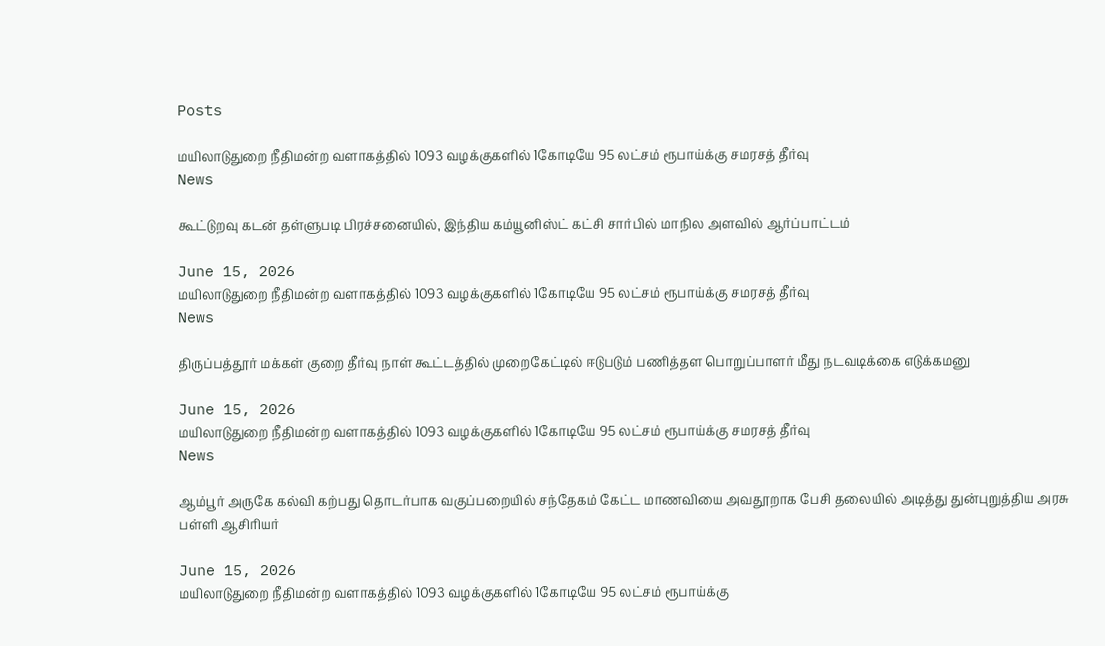Posts

மயிலாடுதுறை நீதிமன்ற வளாகத்தில் 1093 வழக்குகளில் 1கோடியே 95 லட்சம் ரூபாய்க்கு சமரசத் தீர்வு
News

கூட்டுறவு கடன் தள்ளுபடி பிரச்சனையில், இந்திய கம்யூனிஸ்ட் கட்சி சார்பில் மாநில அளவில் ஆர்ப்பாட்டம்

June 15, 2026
மயிலாடுதுறை நீதிமன்ற வளாகத்தில் 1093 வழக்குகளில் 1கோடியே 95 லட்சம் ரூபாய்க்கு சமரசத் தீர்வு
News

திருப்பத்தூர் மக்கள் குறை தீர்வு நாள் கூட்டத்தில் முறைகேட்டில் ஈடுபடும் பணித்தள பொறுப்பாளர் மீது நடவடிக்கை எடுக்கமனு

June 15, 2026
மயிலாடுதுறை நீதிமன்ற வளாகத்தில் 1093 வழக்குகளில் 1கோடியே 95 லட்சம் ரூபாய்க்கு சமரசத் தீர்வு
News

ஆம்பூர் அருகே கல்வி கற்பது தொடர்பாக வகுப்பறையில் சந்தேகம் கேட்ட மாணவியை அவதூறாக பேசி தலையில் அடித்து துன்புறுத்திய அரசு பள்ளி ஆசிரியர்

June 15, 2026
மயிலாடுதுறை நீதிமன்ற வளாகத்தில் 1093 வழக்குகளில் 1கோடியே 95 லட்சம் ரூபாய்க்கு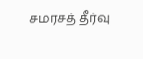சமரசத் தீர்வு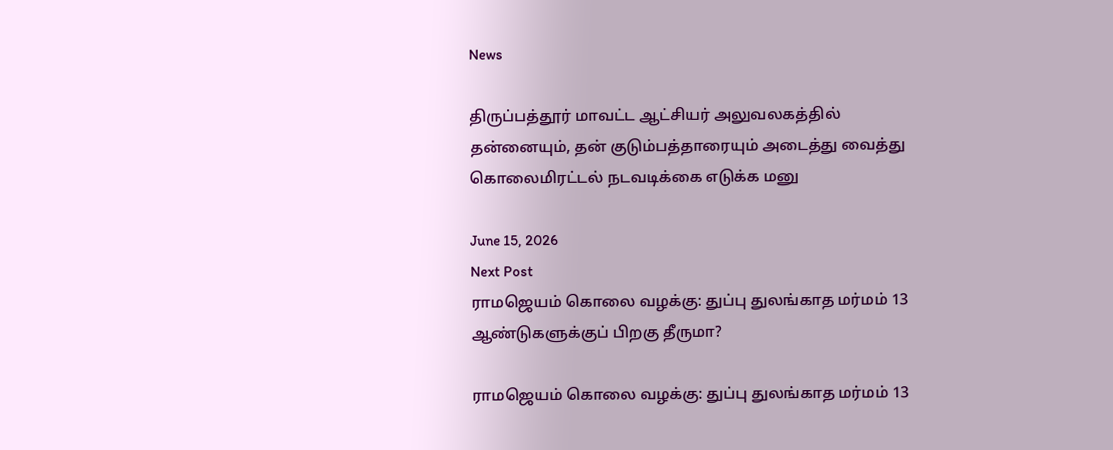News

திருப்பத்தூர் மாவட்ட ஆட்சியர் அலுவலகத்தில் தன்னையும், தன் குடும்பத்தாரையும் அடைத்து வைத்து கொலைமிரட்டல் நடவடிக்கை எடுக்க மனு

June 15, 2026
Next Post
ராமஜெயம் கொலை வழக்கு: துப்பு துலங்காத மர்மம் 13 ஆண்டுகளுக்குப் பிறகு தீருமா?

ராமஜெயம் கொலை வழக்கு: துப்பு துலங்காத மர்மம் 13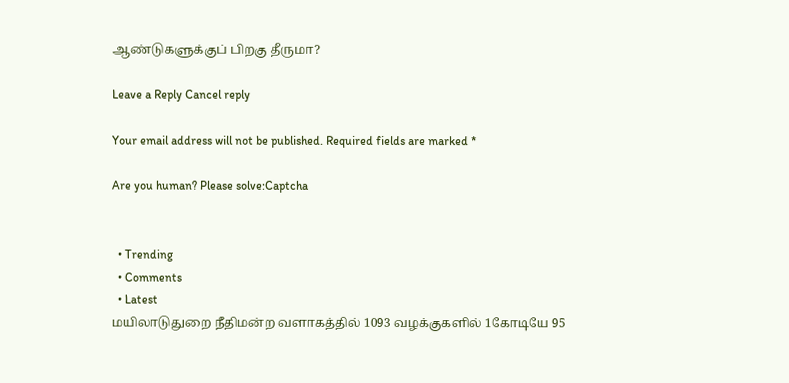ஆண்டுகளுக்குப் பிறகு தீருமா?

Leave a Reply Cancel reply

Your email address will not be published. Required fields are marked *

Are you human? Please solve:Captcha


  • Trending
  • Comments
  • Latest
மயிலாடுதுறை நீதிமன்ற வளாகத்தில் 1093 வழக்குகளில் 1கோடியே 95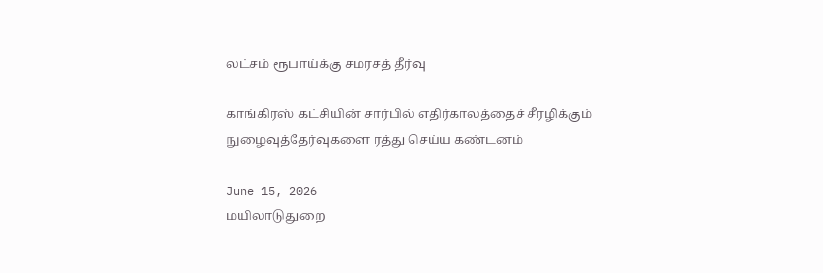லட்சம் ரூபாய்க்கு சமரசத் தீர்வு

காங்கிரஸ் கட்சியின் சார்பில் எதிர்காலத்தைச் சீரழிக்கும் நுழைவுத்தேர்வுகளை ரத்து செய்ய கண்டனம்‌

June 15, 2026
மயிலாடுதுறை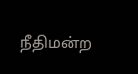நீதிமன்ற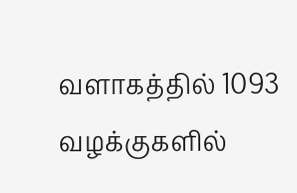வளாகத்தில் 1093 வழக்குகளில்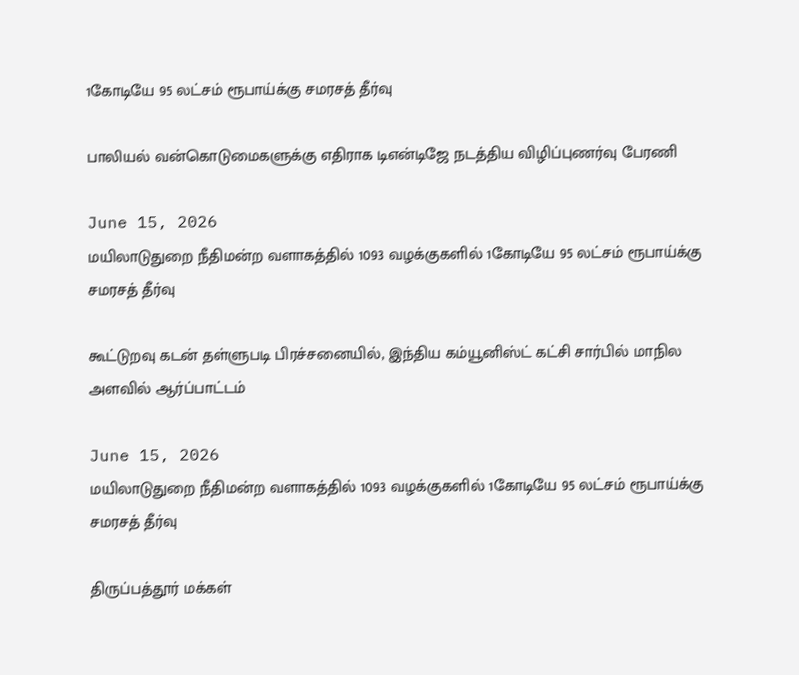1கோடியே 95 லட்சம் ரூபாய்க்கு சமரசத் தீர்வு

பாலியல் வன்கொடுமைகளுக்கு எதிராக டிஎன்டிஜே நடத்திய விழிப்புணர்வு பேரணி

June 15, 2026
மயிலாடுதுறை நீதிமன்ற வளாகத்தில் 1093 வழக்குகளில் 1கோடியே 95 லட்சம் ரூபாய்க்கு சமரசத் தீர்வு

கூட்டுறவு கடன் தள்ளுபடி பிரச்சனையில், இந்திய கம்யூனிஸ்ட் கட்சி சார்பில் மாநில அளவில் ஆர்ப்பாட்டம்

June 15, 2026
மயிலாடுதுறை நீதிமன்ற வளாகத்தில் 1093 வழக்குகளில் 1கோடியே 95 லட்சம் ரூபாய்க்கு சமரசத் தீர்வு

திருப்பத்தூர் மக்கள்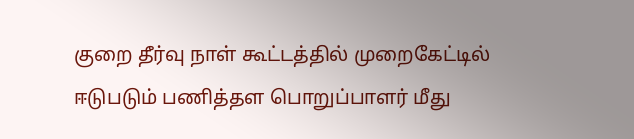குறை தீர்வு நாள் கூட்டத்தில் முறைகேட்டில் ஈடுபடும் பணித்தள பொறுப்பாளர் மீது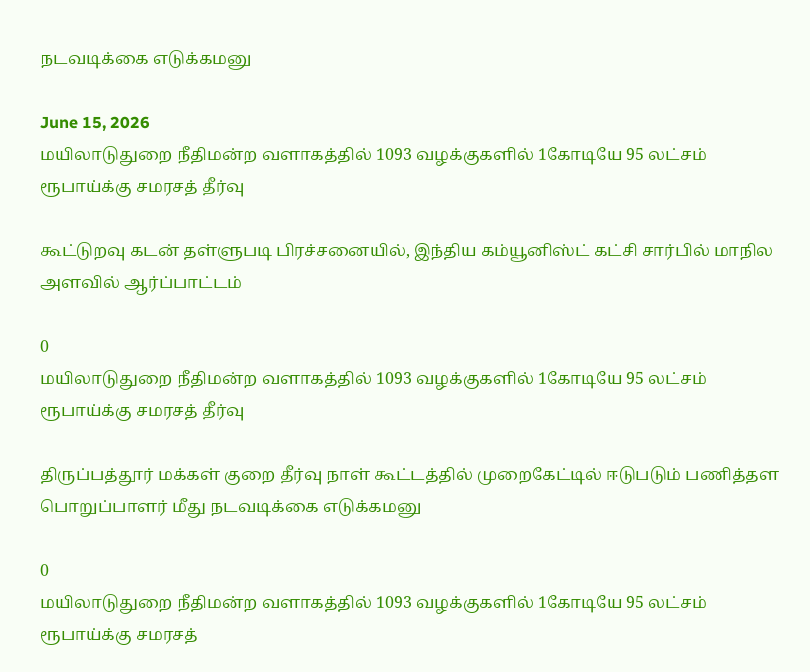நடவடிக்கை எடுக்கமனு

June 15, 2026
மயிலாடுதுறை நீதிமன்ற வளாகத்தில் 1093 வழக்குகளில் 1கோடியே 95 லட்சம் ரூபாய்க்கு சமரசத் தீர்வு

கூட்டுறவு கடன் தள்ளுபடி பிரச்சனையில், இந்திய கம்யூனிஸ்ட் கட்சி சார்பில் மாநில அளவில் ஆர்ப்பாட்டம்

0
மயிலாடுதுறை நீதிமன்ற வளாகத்தில் 1093 வழக்குகளில் 1கோடியே 95 லட்சம் ரூபாய்க்கு சமரசத் தீர்வு

திருப்பத்தூர் மக்கள் குறை தீர்வு நாள் கூட்டத்தில் முறைகேட்டில் ஈடுபடும் பணித்தள பொறுப்பாளர் மீது நடவடிக்கை எடுக்கமனு

0
மயிலாடுதுறை நீதிமன்ற வளாகத்தில் 1093 வழக்குகளில் 1கோடியே 95 லட்சம் ரூபாய்க்கு சமரசத்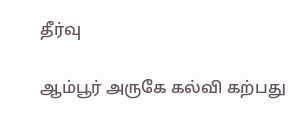தீர்வு

ஆம்பூர் அருகே கல்வி கற்பது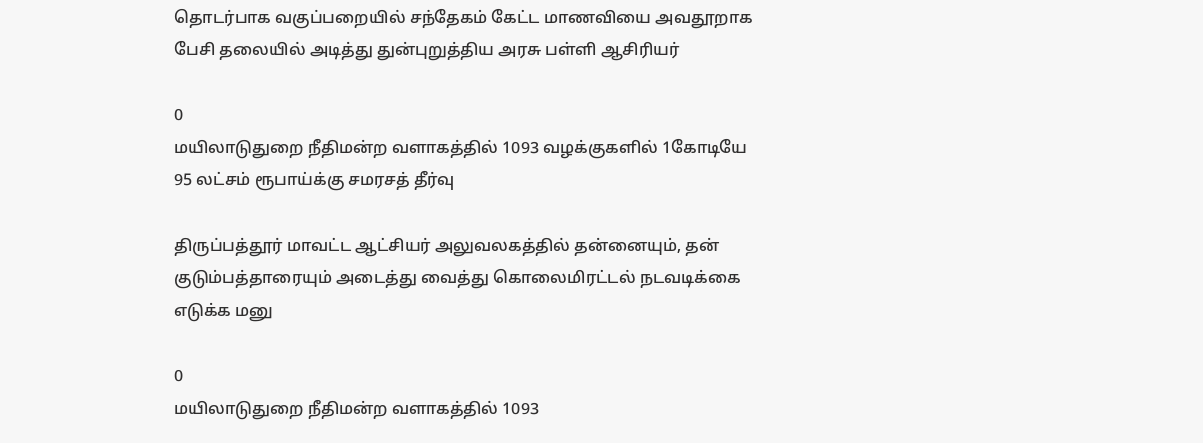தொடர்பாக வகுப்பறையில் சந்தேகம் கேட்ட மாணவியை அவதூறாக பேசி தலையில் அடித்து துன்புறுத்திய அரசு பள்ளி ஆசிரியர்

0
மயிலாடுதுறை நீதிமன்ற வளாகத்தில் 1093 வழக்குகளில் 1கோடியே 95 லட்சம் ரூபாய்க்கு சமரசத் தீர்வு

திருப்பத்தூர் மாவட்ட ஆட்சியர் அலுவலகத்தில் தன்னையும், தன் குடும்பத்தாரையும் அடைத்து வைத்து கொலைமிரட்டல் நடவடிக்கை எடுக்க மனு

0
மயிலாடுதுறை நீதிமன்ற வளாகத்தில் 1093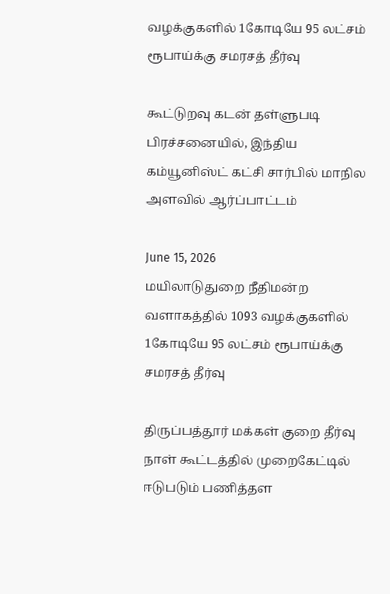வழக்குகளில் 1கோடியே 95 லட்சம் ரூபாய்க்கு சமரசத் தீர்வு

கூட்டுறவு கடன் தள்ளுபடி பிரச்சனையில், இந்திய கம்யூனிஸ்ட் கட்சி சார்பில் மாநில அளவில் ஆர்ப்பாட்டம்

June 15, 2026
மயிலாடுதுறை நீதிமன்ற வளாகத்தில் 1093 வழக்குகளில் 1கோடியே 95 லட்சம் ரூபாய்க்கு சமரசத் தீர்வு

திருப்பத்தூர் மக்கள் குறை தீர்வு நாள் கூட்டத்தில் முறைகேட்டில் ஈடுபடும் பணித்தள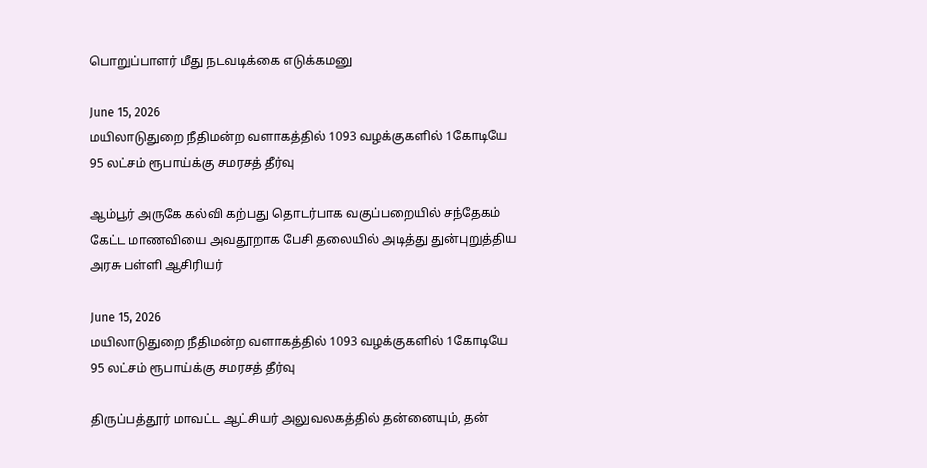பொறுப்பாளர் மீது நடவடிக்கை எடுக்கமனு

June 15, 2026
மயிலாடுதுறை நீதிமன்ற வளாகத்தில் 1093 வழக்குகளில் 1கோடியே 95 லட்சம் ரூபாய்க்கு சமரசத் தீர்வு

ஆம்பூர் அருகே கல்வி கற்பது தொடர்பாக வகுப்பறையில் சந்தேகம் கேட்ட மாணவியை அவதூறாக பேசி தலையில் அடித்து துன்புறுத்திய அரசு பள்ளி ஆசிரியர்

June 15, 2026
மயிலாடுதுறை நீதிமன்ற வளாகத்தில் 1093 வழக்குகளில் 1கோடியே 95 லட்சம் ரூபாய்க்கு சமரசத் தீர்வு

திருப்பத்தூர் மாவட்ட ஆட்சியர் அலுவலகத்தில் தன்னையும், தன்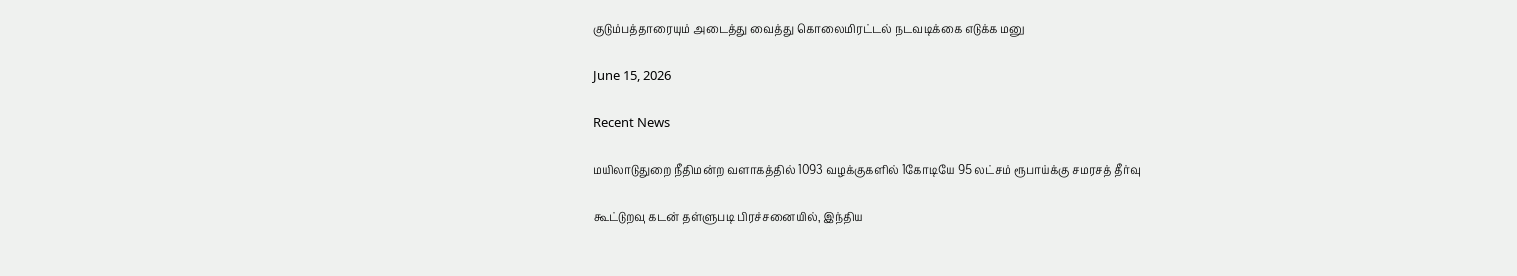குடும்பத்தாரையும் அடைத்து வைத்து கொலைமிரட்டல் நடவடிக்கை எடுக்க மனு

June 15, 2026

Recent News

மயிலாடுதுறை நீதிமன்ற வளாகத்தில் 1093 வழக்குகளில் 1கோடியே 95 லட்சம் ரூபாய்க்கு சமரசத் தீர்வு

கூட்டுறவு கடன் தள்ளுபடி பிரச்சனையில், இந்திய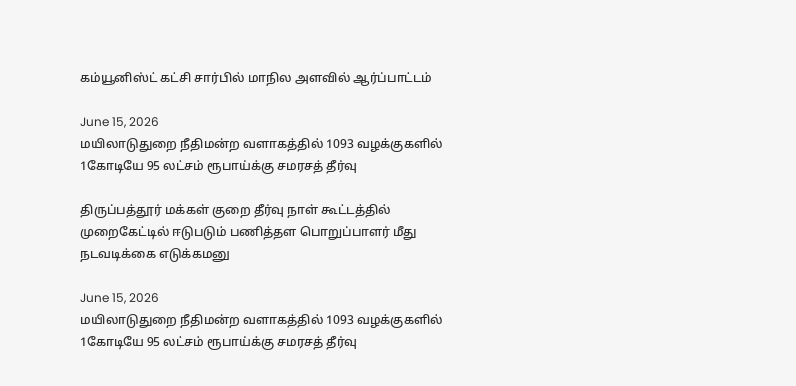கம்யூனிஸ்ட் கட்சி சார்பில் மாநில அளவில் ஆர்ப்பாட்டம்

June 15, 2026
மயிலாடுதுறை நீதிமன்ற வளாகத்தில் 1093 வழக்குகளில் 1கோடியே 95 லட்சம் ரூபாய்க்கு சமரசத் தீர்வு

திருப்பத்தூர் மக்கள் குறை தீர்வு நாள் கூட்டத்தில் முறைகேட்டில் ஈடுபடும் பணித்தள பொறுப்பாளர் மீது நடவடிக்கை எடுக்கமனு

June 15, 2026
மயிலாடுதுறை நீதிமன்ற வளாகத்தில் 1093 வழக்குகளில் 1கோடியே 95 லட்சம் ரூபாய்க்கு சமரசத் தீர்வு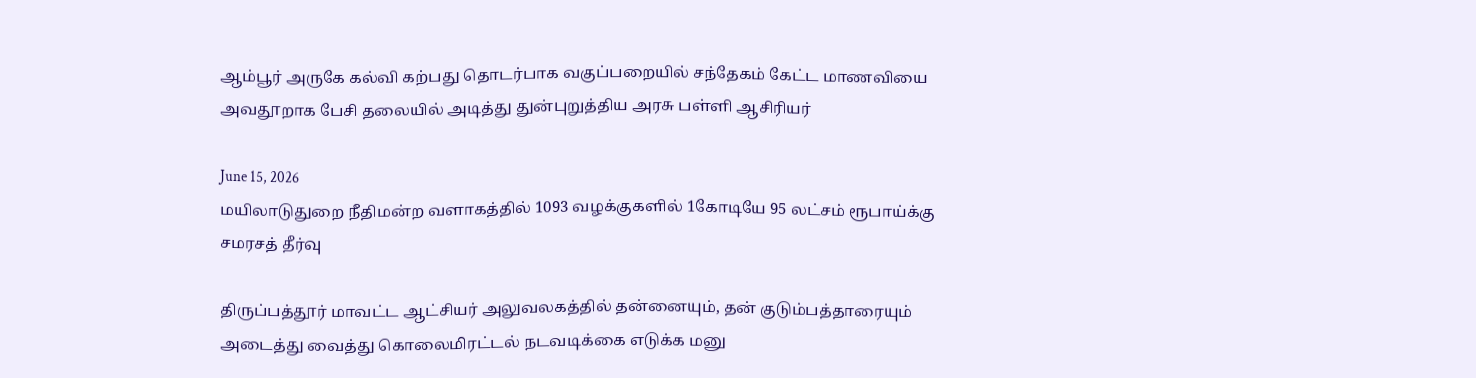ஆம்பூர் அருகே கல்வி கற்பது தொடர்பாக வகுப்பறையில் சந்தேகம் கேட்ட மாணவியை அவதூறாக பேசி தலையில் அடித்து துன்புறுத்திய அரசு பள்ளி ஆசிரியர்

June 15, 2026
மயிலாடுதுறை நீதிமன்ற வளாகத்தில் 1093 வழக்குகளில் 1கோடியே 95 லட்சம் ரூபாய்க்கு சமரசத் தீர்வு

திருப்பத்தூர் மாவட்ட ஆட்சியர் அலுவலகத்தில் தன்னையும், தன் குடும்பத்தாரையும் அடைத்து வைத்து கொலைமிரட்டல் நடவடிக்கை எடுக்க மனு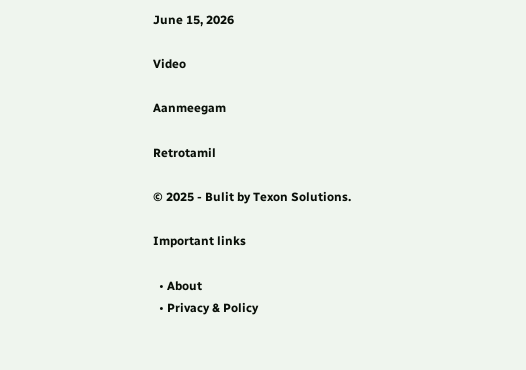June 15, 2026

Video

Aanmeegam

Retrotamil

© 2025 - Bulit by Texon Solutions.

Important links

  • About
  • Privacy & Policy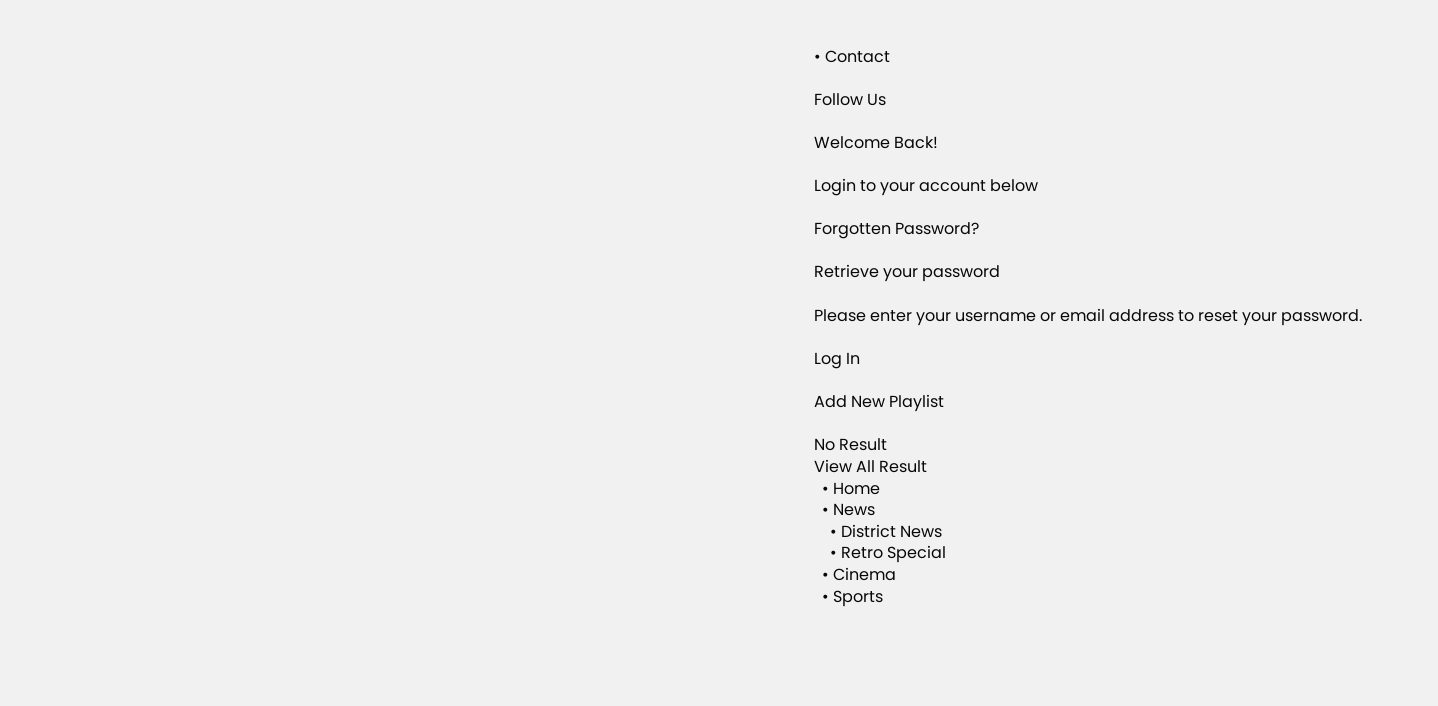• Contact

Follow Us

Welcome Back!

Login to your account below

Forgotten Password?

Retrieve your password

Please enter your username or email address to reset your password.

Log In

Add New Playlist

No Result
View All Result
  • Home
  • News
    • District News
    • Retro Special
  • Cinema
  • Sports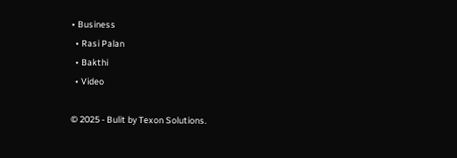• Business
  • Rasi Palan
  • Bakthi
  • Video

© 2025 - Bulit by Texon Solutions.